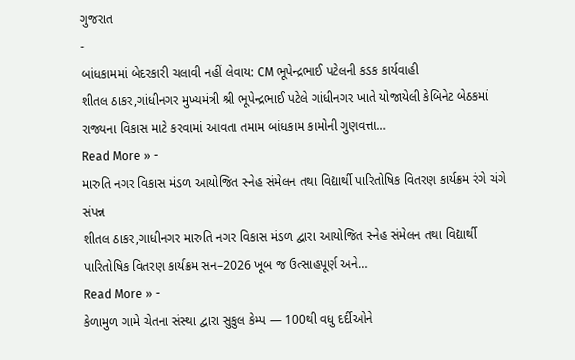ગુજરાત
-
બાંધકામમાં બેદરકારી ચલાવી નહીં લેવાય: CM ભૂપેન્દ્રભાઈ પટેલની કડક કાર્યવાહી
શીતલ ઠાકર,ગાંધીનગર મુખ્યમંત્રી શ્રી ભૂપેન્દ્રભાઈ પટેલે ગાંધીનગર ખાતે યોજાયેલી કેબિનેટ બેઠકમાં રાજ્યના વિકાસ માટે કરવામાં આવતા તમામ બાંધકામ કામોની ગુણવત્તા…
Read More » -
મારુતિ નગર વિકાસ મંડળ આયોજિત સ્નેહ સંમેલન તથા વિદ્યાર્થી પારિતોષિક વિતરણ કાર્યક્રમ રંગે ચંગે સંપન્ન
શીતલ ઠાકર,ગાધીનગર મારુતિ નગર વિકાસ મંડળ દ્વારા આયોજિત સ્નેહ સંમેલન તથા વિદ્યાર્થી પારિતોષિક વિતરણ કાર્યક્રમ સન–2026 ખૂબ જ ઉત્સાહપૂર્ણ અને…
Read More » -
કેળામુળ ગામે ચેતના સંસ્થા દ્વારા સુકુલ કેમ્પ — 100થી વધુ દર્દીઓને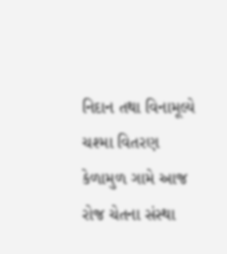નિદાન તથા વિનામૂલ્યે ચશ્મા વિતરણ
કેળામુળ ગામે આજ રોજ ચેતના સંસ્થા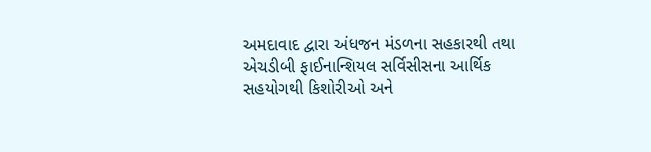અમદાવાદ દ્વારા અંધજન મંડળના સહકારથી તથા એચડીબી ફાઈનાન્શિયલ સર્વિસીસના આર્થિક સહયોગથી કિશોરીઓ અને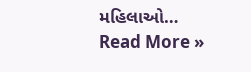મહિલાઓ…
Read More »